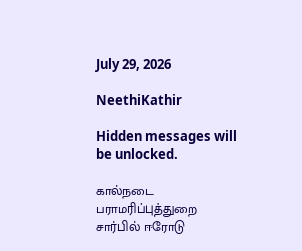July 29, 2026

NeethiKathir

Hidden messages will be unlocked.

கால்நடை பராமரிப்புத்துறை சார்பில் ஈரோடு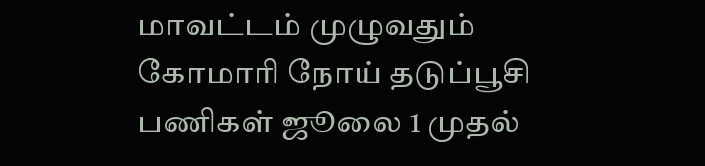மாவட்டம் முழுவதும் கோமாரி நோய் தடுப்பூசி பணிகள் ஜூலை 1 முதல்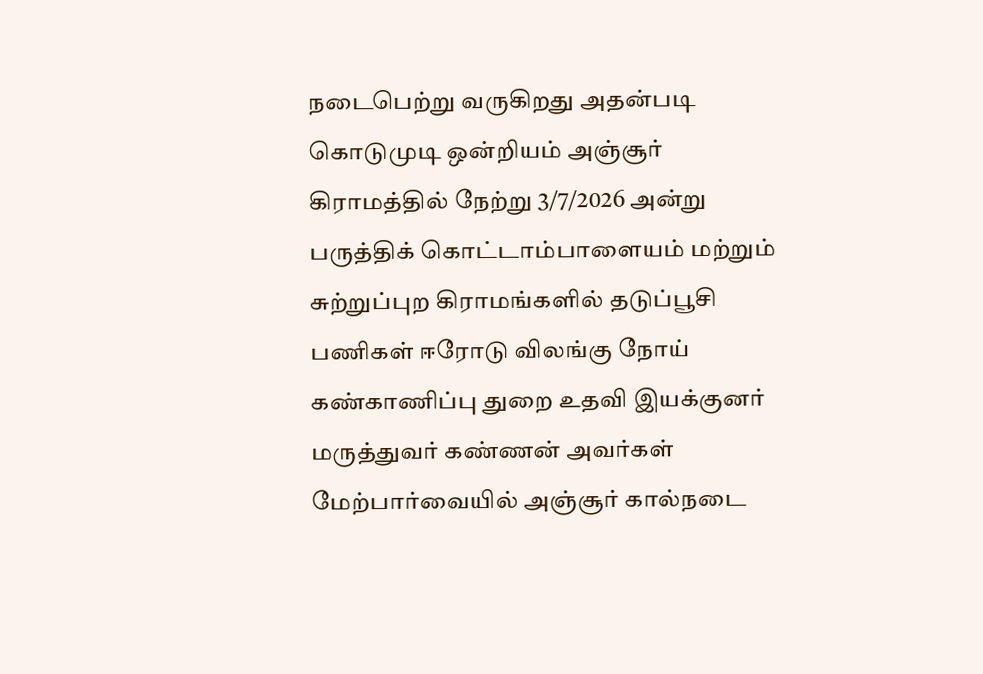நடைபெற்று வருகிறது அதன்படி கொடுமுடி ஒன்றியம் அஞ்சூர் கிராமத்தில் நேற்று 3/7/2026 அன்று பருத்திக் கொட்டாம்பாளையம் மற்றும் சுற்றுப்புற கிராமங்களில் தடுப்பூசி பணிகள் ஈரோடு விலங்கு நோய் கண்காணிப்பு துறை உதவி இயக்குனர் மருத்துவர் கண்ணன் அவர்கள் மேற்பார்வையில் அஞ்சூர் கால்நடை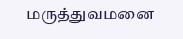மருத்துவமனை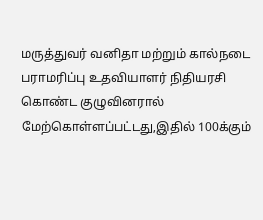மருத்துவர் வனிதா மற்றும் கால்நடை பராமரிப்பு உதவியாளர் நிதியரசி கொண்ட குழுவினரால் மேற்கொள்ளப்பட்டது,இதில் 100க்கும்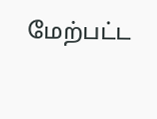மேற்பட்ட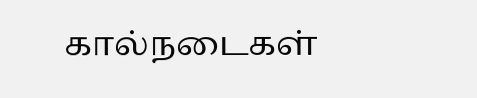கால்நடைகள்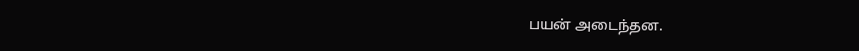பயன் அடைந்தன.